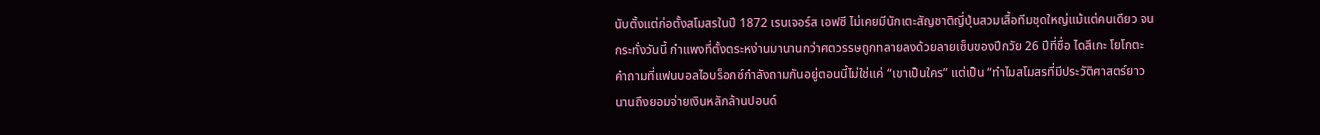นับตั้งแต่ก่อตั้งสโมสรในปี 1872 เรนเจอร์ส เอฟซี ไม่เคยมีนักเตะสัญชาติญี่ปุ่นสวมเสื้อทีมชุดใหญ่แม้แต่คนเดียว จนกระทั่งวันนี้ กำแพงที่ตั้งตระหง่านมานานกว่าศตวรรษถูกทลายลงด้วยลายเซ็นของปีกวัย 26 ปีที่ชื่อ ไดสึเกะ โยโกตะ
คำถามที่แฟนบอลไอบร็อกซ์กำลังถามกันอยู่ตอนนี้ไม่ใช่แค่ “เขาเป็นใคร” แต่เป็น “ทำไมสโมสรที่มีประวัติศาสตร์ยาวนานถึงยอมจ่ายเงินหลักล้านปอนด์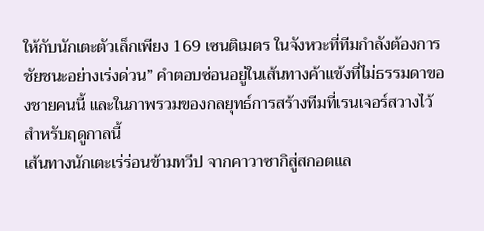ให้กับนักเตะตัวเล็กเพียง 169 เซนติเมตร ในจังหวะที่ทีมกำลังต้องการชัยชนะอย่างเร่งด่วน” คำตอบซ่อนอยู่ในเส้นทางค้าแข้งที่ไม่ธรรมดาของชายคนนี้ และในภาพรวมของกลยุทธ์การสร้างทีมที่เรนเจอร์สวางไว้สำหรับฤดูกาลนี้
เส้นทางนักเตะเร่ร่อนข้ามทวีป จากคาวาซากิสู่สกอตแล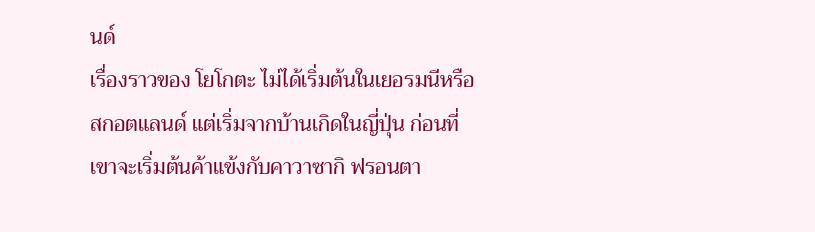นด์
เรื่องราวของ โยโกตะ ไม่ได้เริ่มต้นในเยอรมนีหรือสกอตแลนด์ แต่เริ่มจากบ้านเกิดในญี่ปุ่น ก่อนที่เขาจะเริ่มต้นค้าแข้งกับคาวาซากิ ฟรอนตา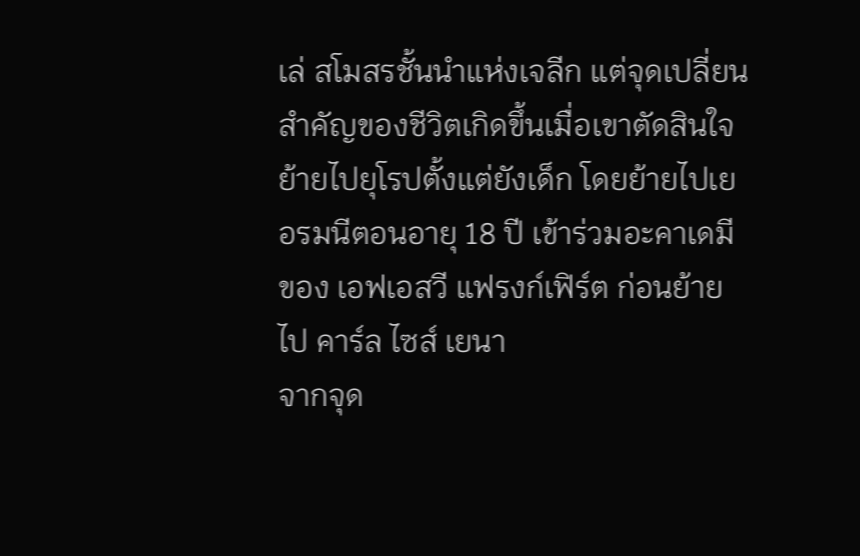เล่ สโมสรชั้นนำแห่งเจลีก แต่จุดเปลี่ยนสำคัญของชีวิตเกิดขึ้นเมื่อเขาตัดสินใจย้ายไปยุโรปตั้งแต่ยังเด็ก โดยย้ายไปเยอรมนีตอนอายุ 18 ปี เข้าร่วมอะคาเดมีของ เอฟเอสวี แฟรงก์เฟิร์ต ก่อนย้ายไป คาร์ล ไซส์ เยนา
จากจุด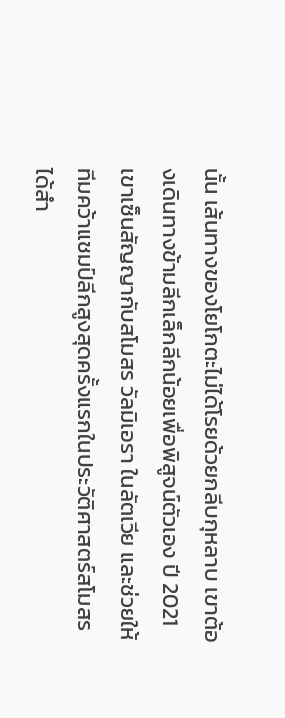นั้น เส้นทางของโยโกตะไม่ได้โรยด้วยกลีบกุหลาบ เขาต้องเดินทางข้ามลีกเล็กลีกน้อยเพื่อพิสูจน์ตัวเอง ปี 2021 เขาเซ็นสัญญากับสโมสร วัลมิเอรา ในลัตเวีย และช่วยให้ทีมคว้าแชมป์ลีกสูงสุดครั้งแรกในประวัติศาสตร์สโมสรได้สำ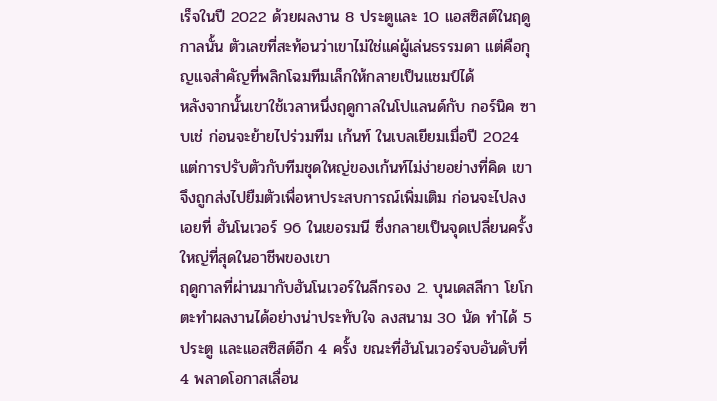เร็จในปี 2022 ด้วยผลงาน 8 ประตูและ 10 แอสซิสต์ในฤดูกาลนั้น ตัวเลขที่สะท้อนว่าเขาไม่ใช่แค่ผู้เล่นธรรมดา แต่คือกุญแจสำคัญที่พลิกโฉมทีมเล็กให้กลายเป็นแชมป์ได้
หลังจากนั้นเขาใช้เวลาหนึ่งฤดูกาลในโปแลนด์กับ กอร์นิค ซาบเช่ ก่อนจะย้ายไปร่วมทีม เก้นท์ ในเบลเยียมเมื่อปี 2024 แต่การปรับตัวกับทีมชุดใหญ่ของเก้นท์ไม่ง่ายอย่างที่คิด เขาจึงถูกส่งไปยืมตัวเพื่อหาประสบการณ์เพิ่มเติม ก่อนจะไปลงเอยที่ ฮันโนเวอร์ 96 ในเยอรมนี ซึ่งกลายเป็นจุดเปลี่ยนครั้งใหญ่ที่สุดในอาชีพของเขา
ฤดูกาลที่ผ่านมากับฮันโนเวอร์ในลีกรอง 2. บุนเดสลีกา โยโกตะทำผลงานได้อย่างน่าประทับใจ ลงสนาม 30 นัด ทำได้ 5 ประตู และแอสซิสต์อีก 4 ครั้ง ขณะที่ฮันโนเวอร์จบอันดับที่ 4 พลาดโอกาสเลื่อน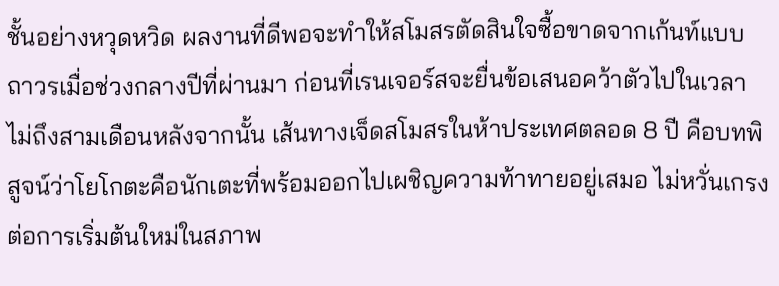ชั้นอย่างหวุดหวิด ผลงานที่ดีพอจะทำให้สโมสรตัดสินใจซื้อขาดจากเก้นท์แบบถาวรเมื่อช่วงกลางปีที่ผ่านมา ก่อนที่เรนเจอร์สจะยื่นข้อเสนอคว้าตัวไปในเวลาไม่ถึงสามเดือนหลังจากนั้น เส้นทางเจ็ดสโมสรในห้าประเทศตลอด 8 ปี คือบทพิสูจน์ว่าโยโกตะคือนักเตะที่พร้อมออกไปเผชิญความท้าทายอยู่เสมอ ไม่หวั่นเกรงต่อการเริ่มต้นใหม่ในสภาพ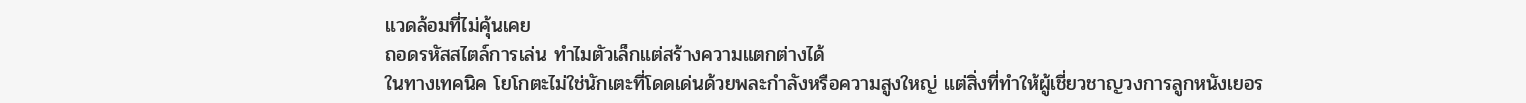แวดล้อมที่ไม่คุ้นเคย
ถอดรหัสสไตล์การเล่น ทำไมตัวเล็กแต่สร้างความแตกต่างได้
ในทางเทคนิค โยโกตะไม่ใช่นักเตะที่โดดเด่นด้วยพละกำลังหรือความสูงใหญ่ แต่สิ่งที่ทำให้ผู้เชี่ยวชาญวงการลูกหนังเยอร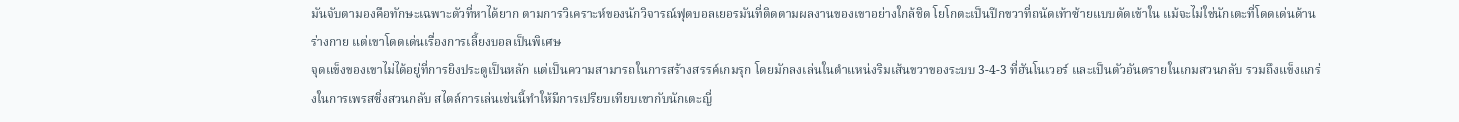มันจับตามองคือทักษะเฉพาะตัวที่หาได้ยาก ตามการวิเคราะห์ของนักวิจารณ์ฟุตบอลเยอรมันที่ติดตามผลงานของเขาอย่างใกล้ชิด โยโกตะเป็นปีกขวาที่ถนัดเท้าซ้ายแบบตัดเข้าใน แม้จะไม่ใช่นักเตะที่โดดเด่นด้านร่างกาย แต่เขาโดดเด่นเรื่องการเลี้ยงบอลเป็นพิเศษ
จุดแข็งของเขาไม่ได้อยู่ที่การยิงประตูเป็นหลัก แต่เป็นความสามารถในการสร้างสรรค์เกมรุก โดยมักลงเล่นในตำแหน่งริมเส้นขวาของระบบ 3-4-3 ที่ฮันโนเวอร์ และเป็นตัวอันตรายในเกมสวนกลับ รวมถึงแข็งแกร่งในการเพรสซิ่งสวนกลับ สไตล์การเล่นเช่นนี้ทำให้มีการเปรียบเทียบเขากับนักเตะญี่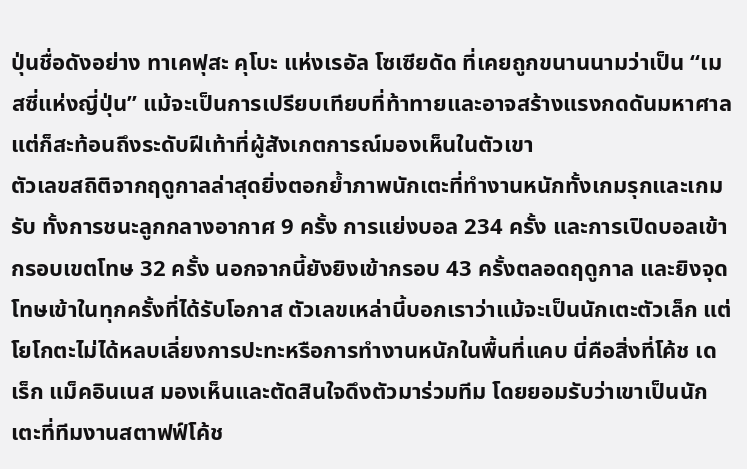ปุ่นชื่อดังอย่าง ทาเคฟุสะ คุโบะ แห่งเรอัล โซเซียดัด ที่เคยถูกขนานนามว่าเป็น “เมสซี่แห่งญี่ปุ่น” แม้จะเป็นการเปรียบเทียบที่ท้าทายและอาจสร้างแรงกดดันมหาศาล แต่ก็สะท้อนถึงระดับฝีเท้าที่ผู้สังเกตการณ์มองเห็นในตัวเขา
ตัวเลขสถิติจากฤดูกาลล่าสุดยิ่งตอกย้ำภาพนักเตะที่ทำงานหนักทั้งเกมรุกและเกมรับ ทั้งการชนะลูกกลางอากาศ 9 ครั้ง การแย่งบอล 234 ครั้ง และการเปิดบอลเข้ากรอบเขตโทษ 32 ครั้ง นอกจากนี้ยังยิงเข้ากรอบ 43 ครั้งตลอดฤดูกาล และยิงจุดโทษเข้าในทุกครั้งที่ได้รับโอกาส ตัวเลขเหล่านี้บอกเราว่าแม้จะเป็นนักเตะตัวเล็ก แต่โยโกตะไม่ได้หลบเลี่ยงการปะทะหรือการทำงานหนักในพื้นที่แคบ นี่คือสิ่งที่โค้ช เดเร็ก แม็คอินเนส มองเห็นและตัดสินใจดึงตัวมาร่วมทีม โดยยอมรับว่าเขาเป็นนักเตะที่ทีมงานสตาฟฟ์โค้ช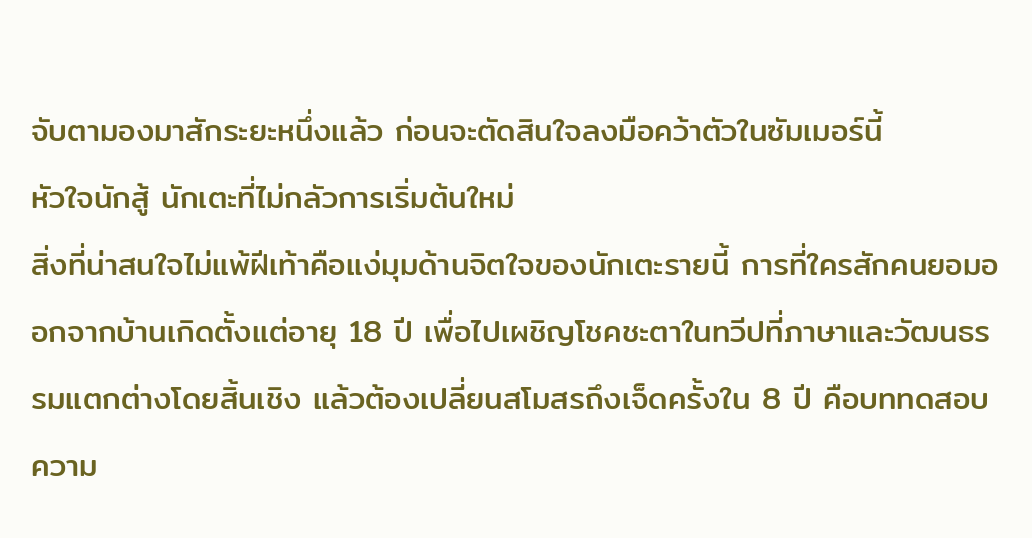จับตามองมาสักระยะหนึ่งแล้ว ก่อนจะตัดสินใจลงมือคว้าตัวในซัมเมอร์นี้
หัวใจนักสู้ นักเตะที่ไม่กลัวการเริ่มต้นใหม่
สิ่งที่น่าสนใจไม่แพ้ฝีเท้าคือแง่มุมด้านจิตใจของนักเตะรายนี้ การที่ใครสักคนยอมออกจากบ้านเกิดตั้งแต่อายุ 18 ปี เพื่อไปเผชิญโชคชะตาในทวีปที่ภาษาและวัฒนธรรมแตกต่างโดยสิ้นเชิง แล้วต้องเปลี่ยนสโมสรถึงเจ็ดครั้งใน 8 ปี คือบททดสอบความ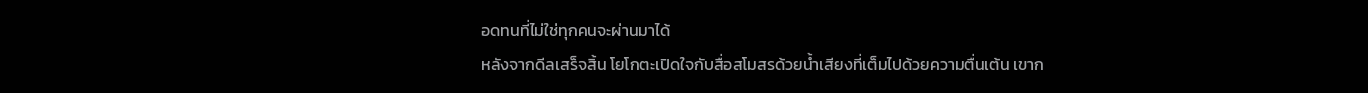อดทนที่ไม่ใช่ทุกคนจะผ่านมาได้
หลังจากดีลเสร็จสิ้น โยโกตะเปิดใจกับสื่อสโมสรด้วยน้ำเสียงที่เต็มไปด้วยความตื่นเต้น เขาก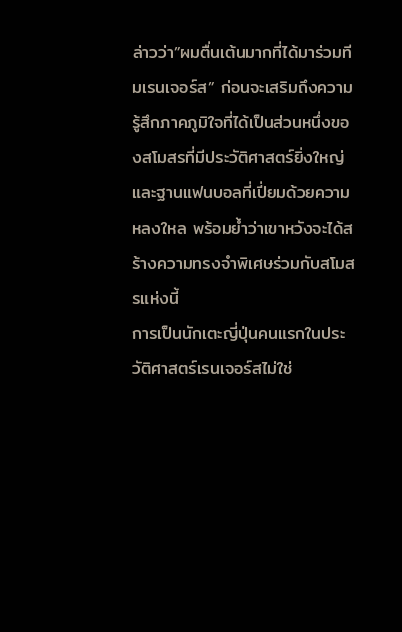ล่าวว่า”ผมตื่นเต้นมากที่ได้มาร่วมทีมเรนเจอร์ส” ก่อนจะเสริมถึงความรู้สึกภาคภูมิใจที่ได้เป็นส่วนหนึ่งของสโมสรที่มีประวัติศาสตร์ยิ่งใหญ่และฐานแฟนบอลที่เปี่ยมด้วยความหลงใหล พร้อมย้ำว่าเขาหวังจะได้สร้างความทรงจำพิเศษร่วมกับสโมสรแห่งนี้
การเป็นนักเตะญี่ปุ่นคนแรกในประวัติศาสตร์เรนเจอร์สไม่ใช่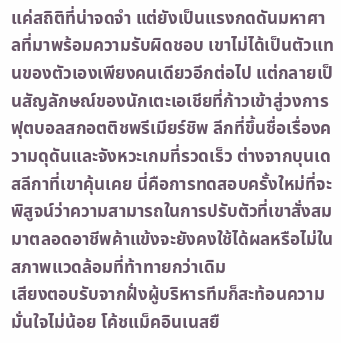แค่สถิติที่น่าจดจำ แต่ยังเป็นแรงกดดันมหาศาลที่มาพร้อมความรับผิดชอบ เขาไม่ได้เป็นตัวแทนของตัวเองเพียงคนเดียวอีกต่อไป แต่กลายเป็นสัญลักษณ์ของนักเตะเอเชียที่ก้าวเข้าสู่วงการฟุตบอลสกอตติชพรีเมียร์ชิพ ลีกที่ขึ้นชื่อเรื่องความดุดันและจังหวะเกมที่รวดเร็ว ต่างจากบุนเดสลีกาที่เขาคุ้นเคย นี่คือการทดสอบครั้งใหม่ที่จะพิสูจน์ว่าความสามารถในการปรับตัวที่เขาสั่งสมมาตลอดอาชีพค้าแข้งจะยังคงใช้ได้ผลหรือไม่ในสภาพแวดล้อมที่ท้าทายกว่าเดิม
เสียงตอบรับจากฝั่งผู้บริหารทีมก็สะท้อนความมั่นใจไม่น้อย โค้ชแม็คอินเนสยื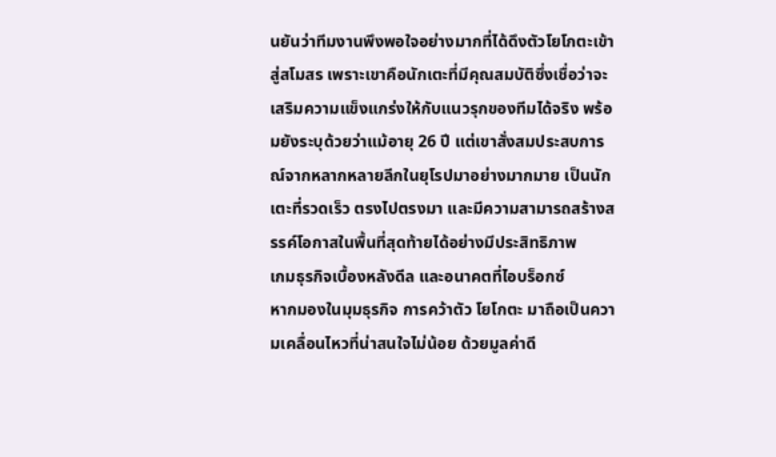นยันว่าทีมงานพึงพอใจอย่างมากที่ได้ดึงตัวโยโกตะเข้าสู่สโมสร เพราะเขาคือนักเตะที่มีคุณสมบัติซึ่งเชื่อว่าจะเสริมความแข็งแกร่งให้กับแนวรุกของทีมได้จริง พร้อมยังระบุด้วยว่าแม้อายุ 26 ปี แต่เขาสั่งสมประสบการณ์จากหลากหลายลีกในยุโรปมาอย่างมากมาย เป็นนักเตะที่รวดเร็ว ตรงไปตรงมา และมีความสามารถสร้างสรรค์โอกาสในพื้นที่สุดท้ายได้อย่างมีประสิทธิภาพ
เกมธุรกิจเบื้องหลังดีล และอนาคตที่ไอบร็อกซ์
หากมองในมุมธุรกิจ การคว้าตัว โยโกตะ มาถือเป็นความเคลื่อนไหวที่น่าสนใจไม่น้อย ด้วยมูลค่าดี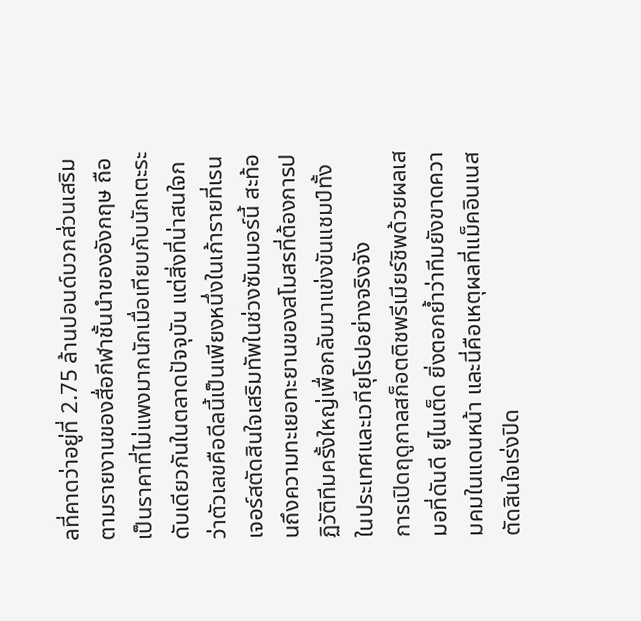ลที่คาดว่าอยู่ที่ 2.75 ล้านปอนด์บวกส่วนเสริม ตามรายงานของสื่อกีฬาชั้นนำของอังกฤษ ถือเป็นราคาที่ไม่แพงมากนักเมื่อเทียบกับนักเตะระดับเดียวกันในตลาดปัจจุบัน แต่สิ่งที่น่าสนใจกว่าตัวเลขคือดีลนี้เป็นเพียงหนึ่งในเก้ารายที่เรนเจอร์สตัดสินใจเสริมทัพในช่วงซัมเมอร์นี้ สะท้อนถึงความทะเยอทะยานของสโมสรที่ต้องการปฏิวัติทีมครั้งใหญ่เพื่อกลับมาแข่งขันแชมป์ทั้งในประเทศและเวทียุโรปอย่างจริงจัง
การเปิดฤดูกาลสก็อตติชพรีเมียร์ชิพด้วยผลเสมอที่ดันดี ยูไนเต็ด ยิ่งตอกย้ำว่าทีมยังขาดความคมในแดนหน้า และนี่คือเหตุผลที่แม็คอินเนสตัดสินใจเร่งปิด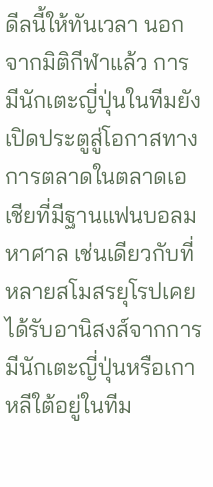ดีลนี้ให้ทันเวลา นอกจากมิติกีฬาแล้ว การมีนักเตะญี่ปุ่นในทีมยังเปิดประตูสู่โอกาสทางการตลาดในตลาดเอเชียที่มีฐานแฟนบอลมหาศาล เช่นเดียวกับที่หลายสโมสรยุโรปเคยได้รับอานิสงส์จากการมีนักเตะญี่ปุ่นหรือเกาหลีใต้อยู่ในทีม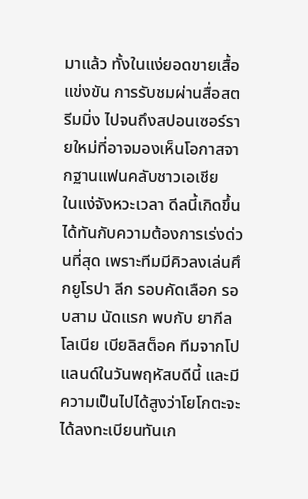มาแล้ว ทั้งในแง่ยอดขายเสื้อแข่งขัน การรับชมผ่านสื่อสตรีมมิ่ง ไปจนถึงสปอนเซอร์รายใหม่ที่อาจมองเห็นโอกาสจากฐานแฟนคลับชาวเอเชีย
ในแง่จังหวะเวลา ดีลนี้เกิดขึ้นได้ทันกับความต้องการเร่งด่วนที่สุด เพราะทีมมีคิวลงเล่นศึกยูโรปา ลีก รอบคัดเลือก รอบสาม นัดแรก พบกับ ยากีลโลเนีย เบียลิสต็อค ทีมจากโปแลนด์ในวันพฤหัสบดีนี้ และมีความเป็นไปได้สูงว่าโยโกตะจะได้ลงทะเบียนทันเก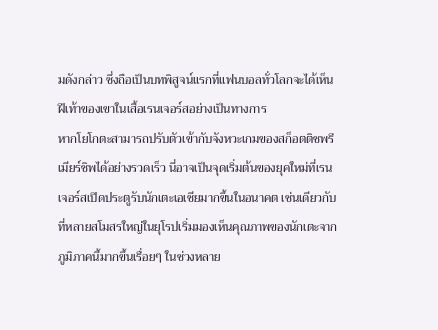มดังกล่าว ซึ่งถือเป็นบทพิสูจน์แรกที่แฟนบอลทั่วโลกจะได้เห็นฝีเท้าของเขาในเสื้อเรนเจอร์สอย่างเป็นทางการ
หากโยโกตะสามารถปรับตัวเข้ากับจังหวะเกมของสก็อตติชพรีเมียร์ชิพได้อย่างรวดเร็ว นี่อาจเป็นจุดเริ่มต้นของยุคใหม่ที่เรนเจอร์สเปิดประตูรับนักเตะเอเชียมากขึ้นในอนาคต เช่นเดียวกับที่หลายสโมสรใหญ่ในยุโรปเริ่มมองเห็นคุณภาพของนักเตะจากภูมิภาคนี้มากขึ้นเรื่อยๆ ในช่วงหลาย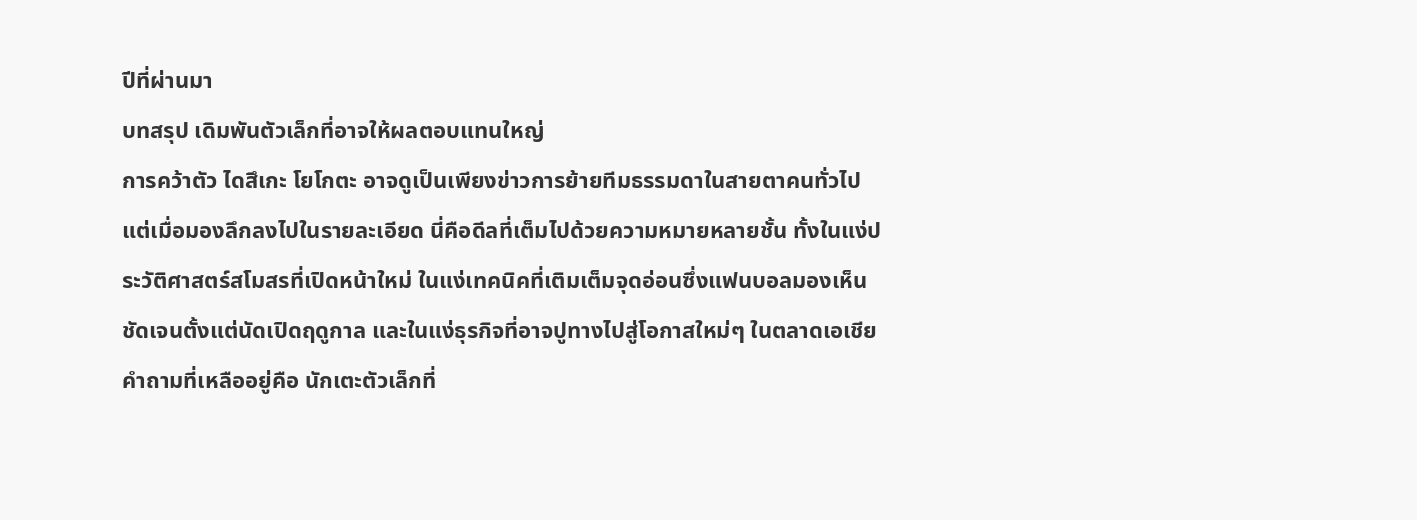ปีที่ผ่านมา
บทสรุป เดิมพันตัวเล็กที่อาจให้ผลตอบแทนใหญ่
การคว้าตัว ไดสึเกะ โยโกตะ อาจดูเป็นเพียงข่าวการย้ายทีมธรรมดาในสายตาคนทั่วไป แต่เมื่อมองลึกลงไปในรายละเอียด นี่คือดีลที่เต็มไปด้วยความหมายหลายชั้น ทั้งในแง่ประวัติศาสตร์สโมสรที่เปิดหน้าใหม่ ในแง่เทคนิคที่เติมเต็มจุดอ่อนซึ่งแฟนบอลมองเห็นชัดเจนตั้งแต่นัดเปิดฤดูกาล และในแง่ธุรกิจที่อาจปูทางไปสู่โอกาสใหม่ๆ ในตลาดเอเชีย
คำถามที่เหลืออยู่คือ นักเตะตัวเล็กที่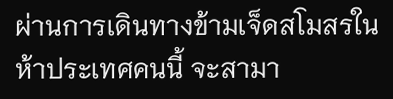ผ่านการเดินทางข้ามเจ็ดสโมสรในห้าประเทศคนนี้ จะสามา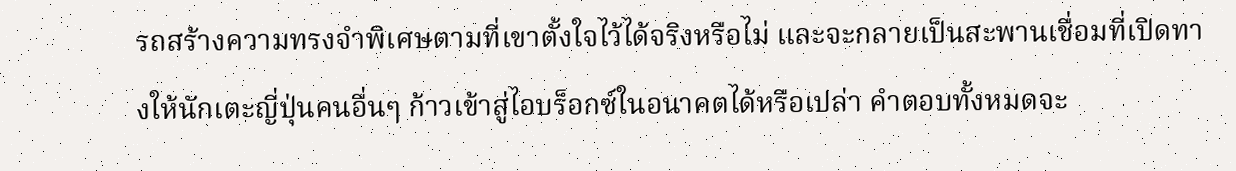รถสร้างความทรงจำพิเศษตามที่เขาตั้งใจไว้ได้จริงหรือไม่ และจะกลายเป็นสะพานเชื่อมที่เปิดทางให้นักเตะญี่ปุ่นคนอื่นๆ ก้าวเข้าสู่ไอบร็อกซ์ในอนาคตได้หรือเปล่า คำตอบทั้งหมดจะ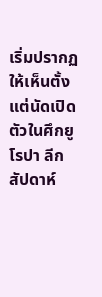เริ่มปรากฏให้เห็นตั้งแต่นัดเปิดตัวในศึกยูโรปา ลีก สัปดาห์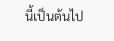นี้เป็นต้นไป